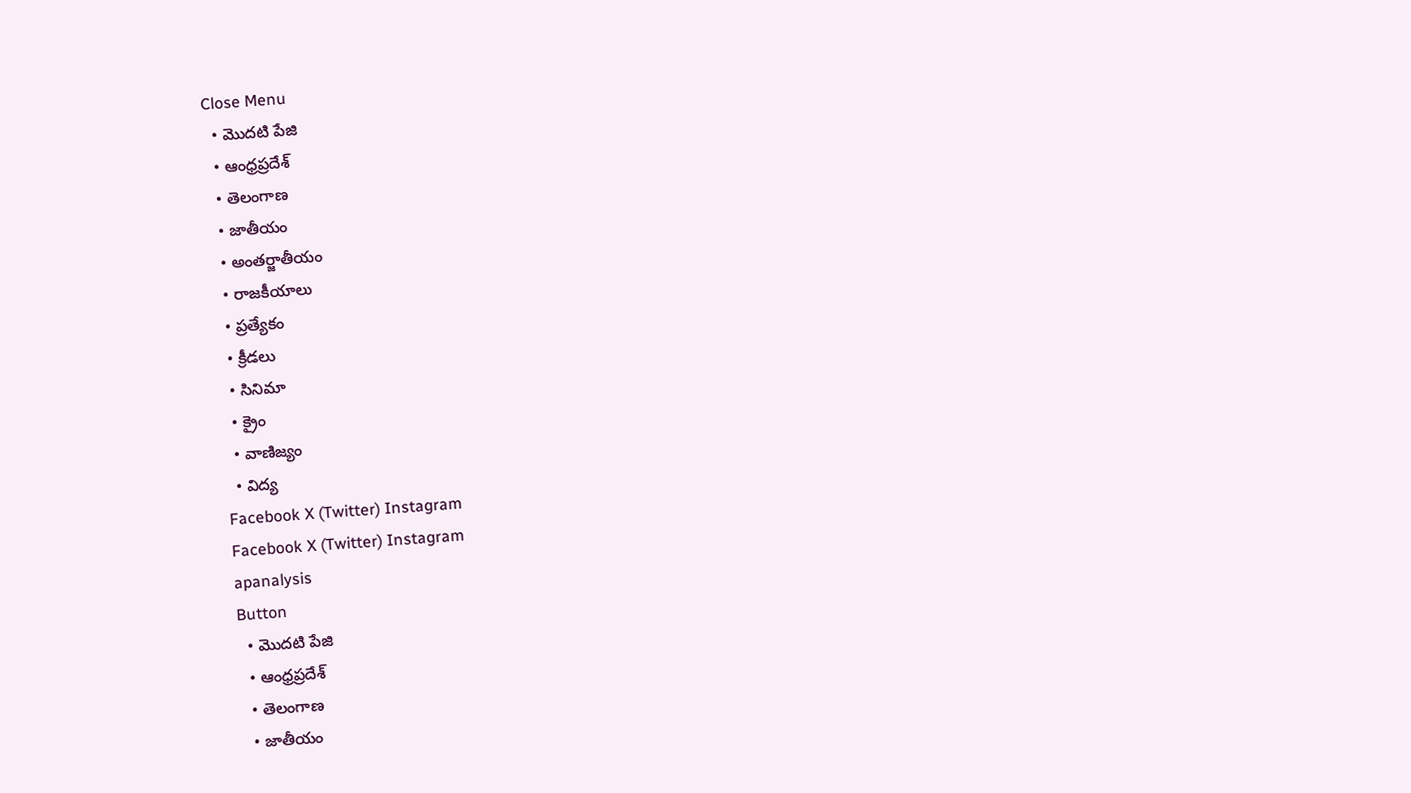Close Menu
  • మొదటి పేజి
  • ఆంధ్రప్రదేశ్
  • తెలంగాణ
  • జాతీయం
  • అంతర్జాతీయం
  • రాజకీయాలు
  • ప్రత్యేకం
  • క్రీడలు
  • సినిమా
  • క్రైం
  • వాణిజ్యం
  • విద్య
Facebook X (Twitter) Instagram
Facebook X (Twitter) Instagram
apanalysis
Button
  • మొదటి పేజి
  • ఆంధ్రప్రదేశ్
  • తెలంగాణ
  • జాతీయం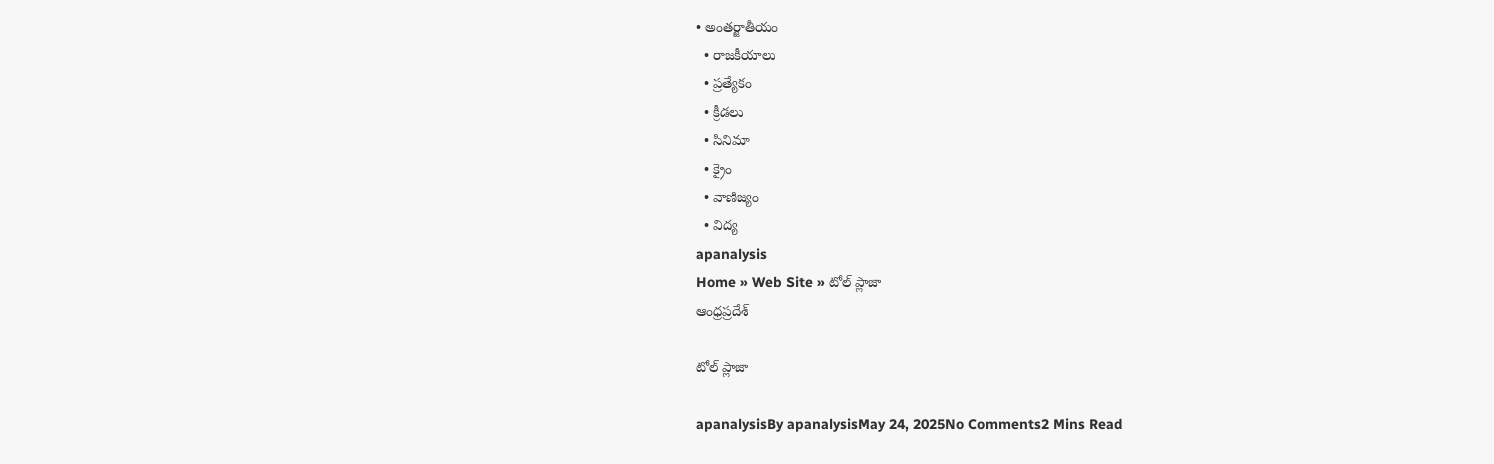• అంతర్జాతీయం
  • రాజకీయాలు
  • ప్రత్యేకం
  • క్రీడలు
  • సినిమా
  • క్రైం
  • వాణిజ్యం
  • విద్య
apanalysis
Home » Web Site » టోల్ ప్లాజా
ఆంధ్రప్రదేశ్

టోల్ ప్లాజా

apanalysisBy apanalysisMay 24, 2025No Comments2 Mins Read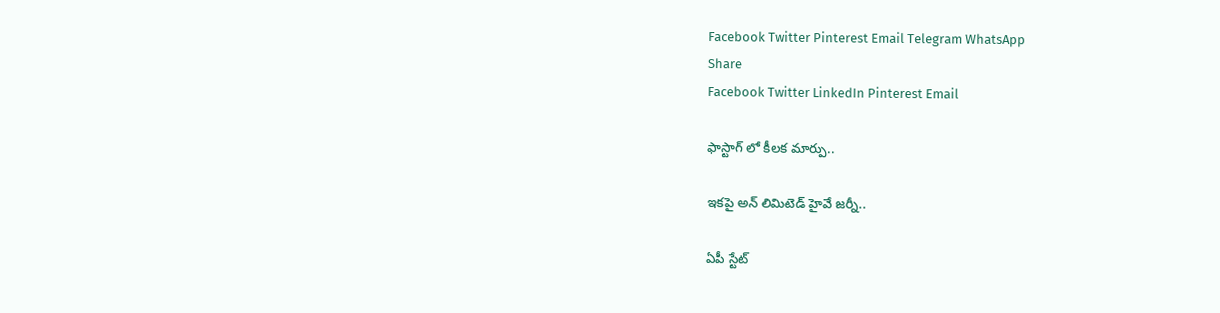Facebook Twitter Pinterest Email Telegram WhatsApp
Share
Facebook Twitter LinkedIn Pinterest Email

ఫాస్టాగ్ లో కీలక మార్పు..

ఇకపై అన్ లిమిటెడ్ హైవే జర్నీ..

ఏపీ స్టేట్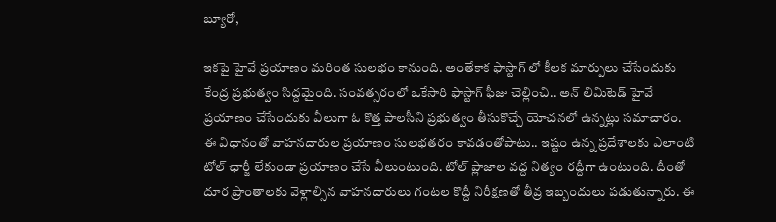బ్యూరో,

ఇకపై హైవే ప్రయాణం మరింత సులభం కానుంది. అంతేకాక ఫాస్టాగ్ లో కీలక మార్పులు చేసేందుకు కేంద్ర ప్రభుత్వం సిద్దమైంది. సంవత్సరంలో ఒకేసారి ఫాస్టాగ్ ఫీజు చెల్లించి.. అన్ లిమిటెడ్ హైవే ప్రయాణం చేసేందుకు వీలుగా ఓ కొత్త పాలసీని ప్రభుత్వం తీసుకొచ్చే యోచనలో ఉన్నట్లు సమాచారం. ఈ విధానంతో వాహనదారుల ప్రయాణం సులభతరం కావడంతోపాటు.. ఇష్టం ఉన్న ప్రదేశాలకు ఎలాంటి టోల్ ఛార్జీ లేకుండా ప్రయాణం చేసే వీలుంటుంది. టోల్ ప్లాజాల వద్ద నిత్యం రద్దీగా ఉంటుంది. దీంతో దూర ప్రాంతాలకు వెళ్లాల్సిన వాహనదారులు గంటల కొద్దీ నిరీక్షణతో తీవ్ర ఇబ్బందులు పడుతున్నారు. ఈ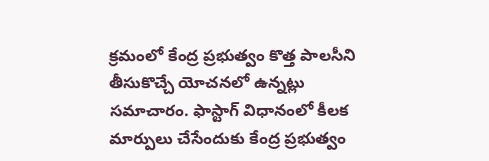క్రమంలో కేంద్ర ప్రభుత్వం కొత్త పాలసీని తీసుకొచ్చే యోచనలో ఉన్నట్లు సమాచారం. ఫాస్టాగ్ విధానంలో కీలక మార్పులు చేసేందుకు కేంద్ర ప్రభుత్వం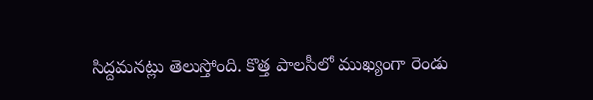సిద్దమనట్లు తెలుస్తోంది. కొత్త పాలసీలో ముఖ్యంగా రెండు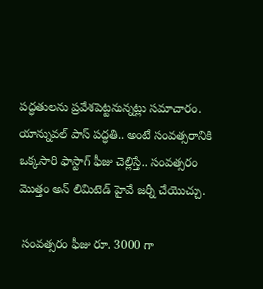పద్ధతులను ప్రవేశపెట్టనున్నట్లు సమాచారం. యాన్నువల్ పాస్ పద్ధతి.. అంటే సంవత్సరానికి ఒక్కసారి ఫాస్టాగ్ ఫీజు చెల్లిస్తే.. సంవత్సరం మొత్తం అన్ లిమిటెడ్ హైవే జర్నీ చేయొచ్చు.

 సంవత్సరం ఫీజు రూ. 3000 గా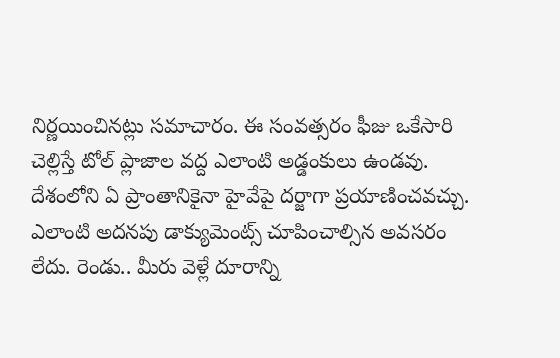నిర్ణయించినట్లు సమాచారం. ఈ సంవత్సరం ఫీజు ఒకేసారి చెల్లిస్తే టోల్ ప్లాజాల వద్ద ఎలాంటి అడ్డంకులు ఉండవు. దేశంలోని ఏ ప్రాంతానికైనా హైవేపై దర్జాగా ప్రయాణించవచ్చు. ఎలాంటి అదనపు డాక్యుమెంట్స్ చూపించాల్సిన అవసరం లేదు. రెండు.. మీరు వెళ్లే దూరాన్ని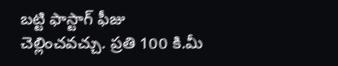బట్టి ఫాస్టాగ్ ఫీజు చెల్లించవచ్చు. ప్రతి 100 కి.మీ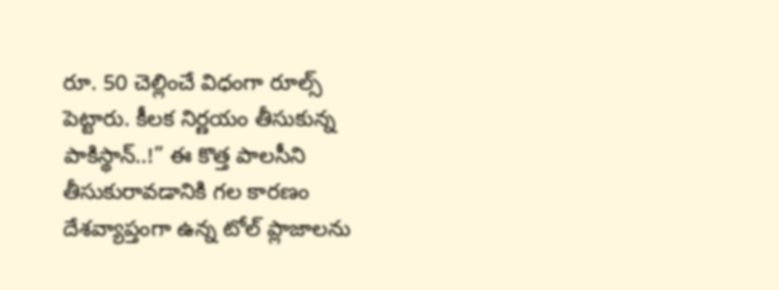రూ. 50 చెల్లించే విధంగా రూల్స్ పెట్టారు. కీలక నిర్ణయం తీసుకున్న పాకిస్థాన్..!” ఈ కొత్త పాలసీని తీసుకురావడానికి గల కారణం దేశవ్యాప్తంగా ఉన్న టోల్ ప్లాజాలను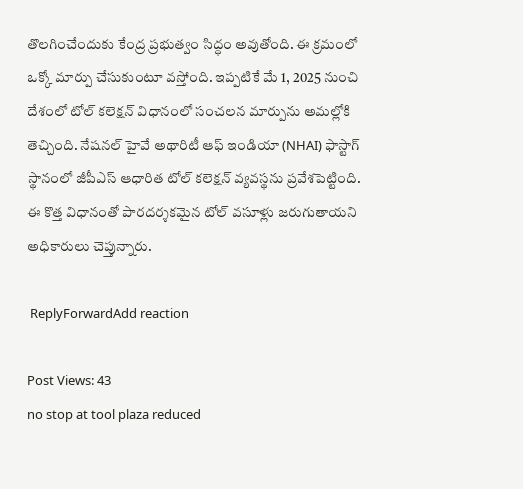తొలగించేందుకు కేంద్ర ప్రభుత్వం సిద్ధం అవుతోంది. ఈ క్రమంలో ఒక్కో మార్పు చేసుకుంటూ వస్తోంది. ఇప్పటికే మే 1, 2025 నుంచి దేశంలో టోల్ కలెక్షన్ విధానంలో సంచలన మార్పును అమల్లోకి తెచ్చింది. నేషనల్ హైవే అథారిటీ ఆఫ్ ఇండియా (NHAI) ఫాస్టాగ్ స్థానంలో జీపీఎస్‌ ఆధారిత టోల్ కలెక్షన్ వ్యవస్థను ప్రవేశపెట్టింది. ఈ కొత్త విధానంతో పారదర్శకమైన టోల్ వసూళ్లు జరుగుతాయని అధికారులు చెప్తున్నారు.

 ReplyForwardAdd reaction

Post Views: 43
no stop at tool plaza reduced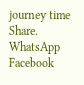journey time
Share. WhatsApp Facebook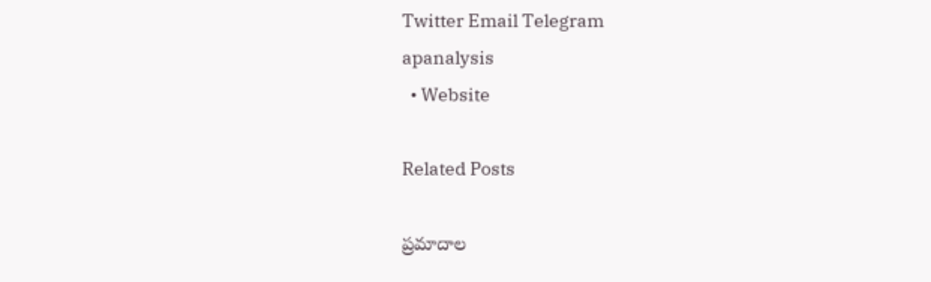Twitter Email Telegram
apanalysis
  • Website

Related Posts

ప్రమాదాల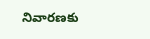నివారణకు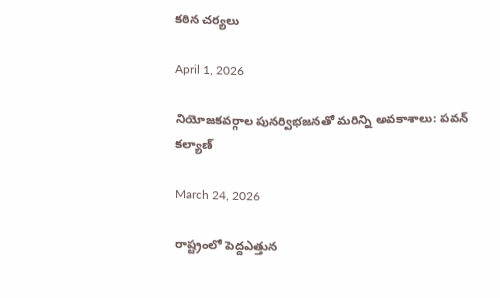కఠిన చర్యలు

April 1, 2026

నియోజకవర్గాల పునర్విభజనతో మరిన్ని అవకాశాలు: పవన్‌ కల్యాణ్‌

March 24, 2026

రాష్ట్రంలో పెద్దఎత్తున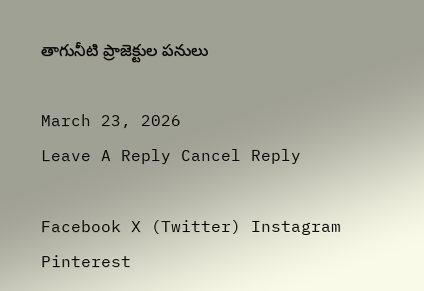తాగునీటి ప్రాజెక్టుల పనులు

March 23, 2026
Leave A Reply Cancel Reply

Facebook X (Twitter) Instagram Pinterest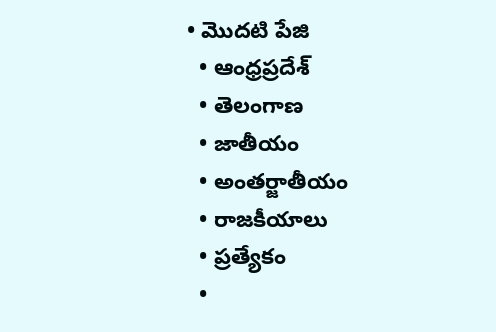• మొదటి పేజి
  • ఆంధ్రప్రదేశ్
  • తెలంగాణ
  • జాతీయం
  • అంతర్జాతీయం
  • రాజకీయాలు
  • ప్రత్యేకం
  •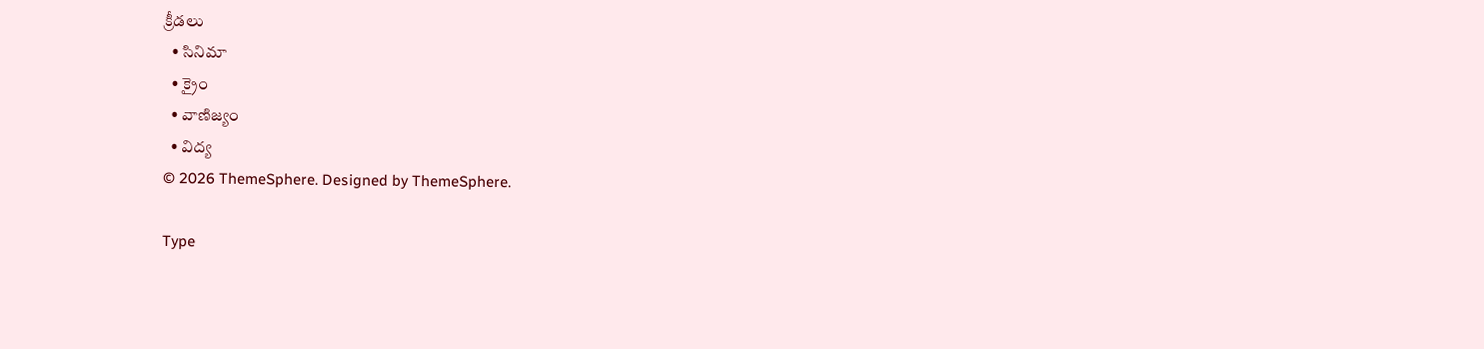క్రీడలు
  • సినిమా
  • క్రైం
  • వాణిజ్యం
  • విద్య
© 2026 ThemeSphere. Designed by ThemeSphere.

Type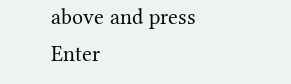above and press Enter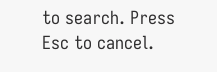to search. Press Esc to cancel.